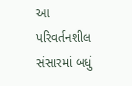આ પરિવર્તનશીલ સંસારમાં બધું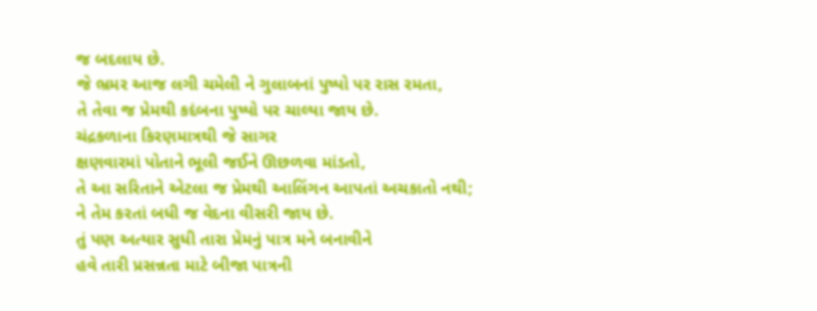જ બદલાય છે.
જે ભ્રમર આજ લગી ચમેલી ને ગુલાબનાં પુષ્પો પર રાસ રમતા,
તે તેવા જ પ્રેમથી કદંબના પુષ્પો પર ચાલ્યા જાય છે.
ચંદ્રકળાના કિરણમાત્રથી જે સાગર
ક્ષણવારમાં પોતાને ભૂલી જઈને ઊછળવા માંડતો,
તે આ સરિતાને એટલા જ પ્રેમથી આલિંગન આપતાં અચકાતો નથી;
ને તેમ કરતાં બધી જ વેદના વીસરી જાય છે.
તું પણ અત્યાર સુધી તારા પ્રેમનું પાત્ર મને બનાવીને
હવે તારી પ્રસન્નતા માટે બીજા પાત્રની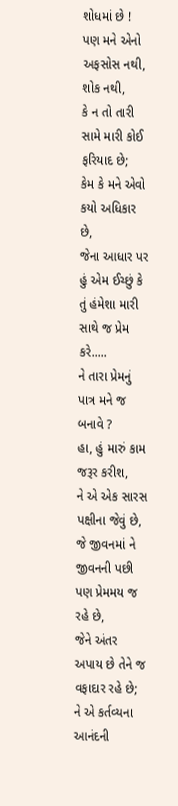શોધમાં છે !
પણ મને એનો અફસોસ નથી, શોક નથી,
કે ન તો તારી સામે મારી કોઈ ફરિયાદ છે;
કેમ કે મને એવો કયો અધિકાર છે,
જેના આધાર પર હું એમ ઈચ્છું કે તું હંમેશા મારી સાથે જ પ્રેમ કરે.....
ને તારા પ્રેમનું પાત્ર મને જ બનાવે ?
હા, હું મારું કામ જરૂર કરીશ,
ને એ એક સારસ પક્ષીના જેવું છે,
જે જીવનમાં ને જીવનની પછી પણ પ્રેમમય જ રહે છે,
જેને અંતર અપાય છે તેને જ વફાદાર રહે છે;
ને એ કર્તવ્યના આનંદની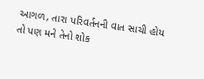આગળ, તારા પરિવર્તનની વાત સાચી હોય
તો પણ મને તેનો શોક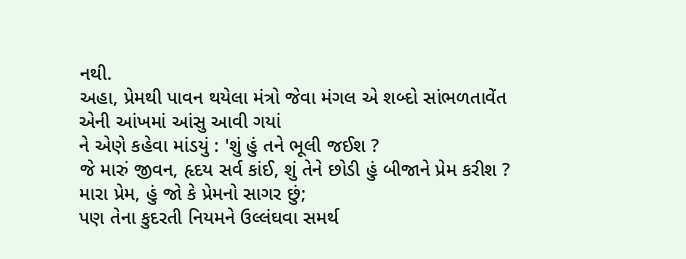નથી.
અહા, પ્રેમથી પાવન થયેલા મંત્રો જેવા મંગલ એ શબ્દો સાંભળતાવેંત
એની આંખમાં આંસુ આવી ગયાં
ને એણે કહેવા માંડયું : 'શું હું તને ભૂલી જઈશ ?
જે મારું જીવન, હૃદય સર્વ કાંઈ, શું તેને છોડી હું બીજાને પ્રેમ કરીશ ?
મારા પ્રેમ, હું જો કે પ્રેમનો સાગર છું;
પણ તેના કુદરતી નિયમને ઉલ્લંઘવા સમર્થ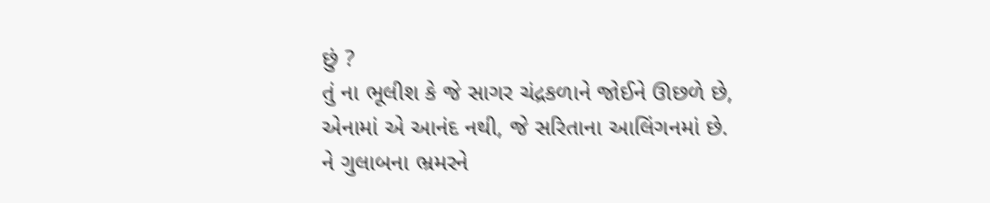છું ?
તું ના ભૂલીશ કે જે સાગર ચંદ્રકળાને જોઈને ઊછળે છે,
એનામાં એ આનંદ નથી, જે સરિતાના આલિંગનમાં છે.
ને ગુલાબના ભ્રમરને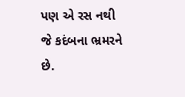પણ એ રસ નથી જે કદંબના ભ્રમરને છે.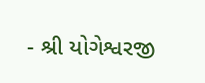- શ્રી યોગેશ્વરજી